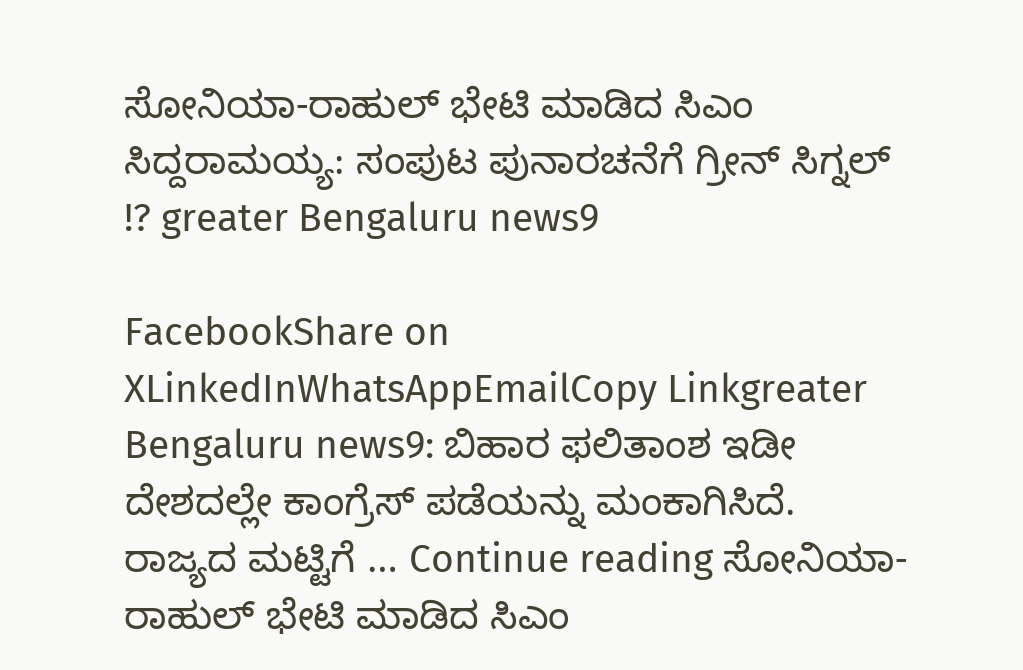ಸೋನಿಯಾ-ರಾಹುಲ್ ಭೇಟಿ ಮಾಡಿದ ಸಿಎಂ ಸಿದ್ದರಾಮಯ್ಯ: ಸಂಪುಟ ಪುನಾರಚನೆಗೆ ಗ್ರೀನ್ ಸಿಗ್ನಲ್ !? greater Bengaluru news9

FacebookShare on XLinkedInWhatsAppEmailCopy Linkgreater Bengaluru news9: ಬಿಹಾರ ಫಲಿತಾಂಶ ಇಡೀ‌ ದೇಶದಲ್ಲೇ ಕಾಂಗ್ರೆಸ್ ಪಡೆಯನ್ನು ಮಂಕಾಗಿಸಿದೆ. ರಾಜ್ಯದ ಮಟ್ಟಿಗೆ … Continue reading ಸೋನಿಯಾ-ರಾಹುಲ್ ಭೇಟಿ ಮಾಡಿದ ಸಿಎಂ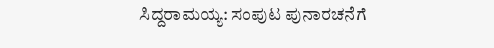ಸಿದ್ದರಾಮಯ್ಯ: ಸಂಪುಟ ಪುನಾರಚನೆಗೆ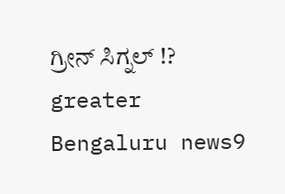ಗ್ರೀನ್ ಸಿಗ್ನಲ್ !? greater Bengaluru news9